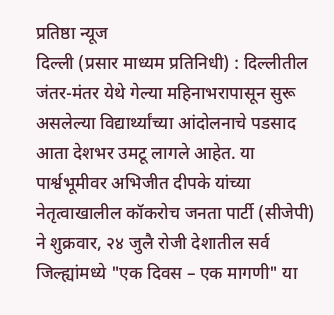प्रतिष्ठा न्यूज
दिल्ली (प्रसार माध्यम प्रतिनिधी) : दिल्लीतील जंतर-मंतर येथे गेल्या महिनाभरापासून सुरू असलेल्या विद्यार्थ्यांच्या आंदोलनाचे पडसाद आता देशभर उमटू लागले आहेत. या पार्श्वभूमीवर अभिजीत दीपके यांच्या नेतृत्वाखालील कॉकरोच जनता पार्टी (सीजेपी) ने शुक्रवार, २४ जुलै रोजी देशातील सर्व जिल्ह्यांमध्ये "एक दिवस – एक मागणी" या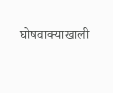घोषवाक्याखाली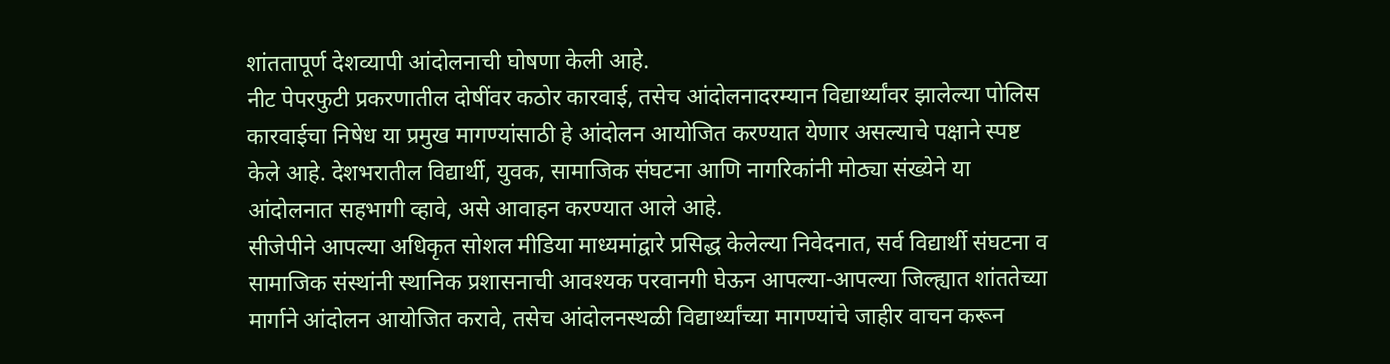शांततापूर्ण देशव्यापी आंदोलनाची घोषणा केली आहे.
नीट पेपरफुटी प्रकरणातील दोषींवर कठोर कारवाई, तसेच आंदोलनादरम्यान विद्यार्थ्यांवर झालेल्या पोलिस कारवाईचा निषेध या प्रमुख मागण्यांसाठी हे आंदोलन आयोजित करण्यात येणार असल्याचे पक्षाने स्पष्ट केले आहे. देशभरातील विद्यार्थी, युवक, सामाजिक संघटना आणि नागरिकांनी मोठ्या संख्येने या आंदोलनात सहभागी व्हावे, असे आवाहन करण्यात आले आहे.
सीजेपीने आपल्या अधिकृत सोशल मीडिया माध्यमांद्वारे प्रसिद्ध केलेल्या निवेदनात, सर्व विद्यार्थी संघटना व सामाजिक संस्थांनी स्थानिक प्रशासनाची आवश्यक परवानगी घेऊन आपल्या-आपल्या जिल्ह्यात शांततेच्या मार्गाने आंदोलन आयोजित करावे, तसेच आंदोलनस्थळी विद्यार्थ्यांच्या मागण्यांचे जाहीर वाचन करून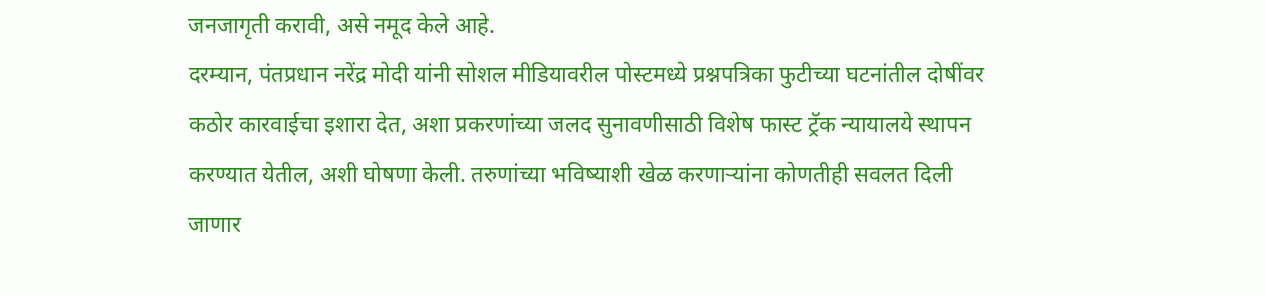जनजागृती करावी, असे नमूद केले आहे.
दरम्यान, पंतप्रधान नरेंद्र मोदी यांनी सोशल मीडियावरील पोस्टमध्ये प्रश्नपत्रिका फुटीच्या घटनांतील दोषींवर कठोर कारवाईचा इशारा देत, अशा प्रकरणांच्या जलद सुनावणीसाठी विशेष फास्ट ट्रॅक न्यायालये स्थापन करण्यात येतील, अशी घोषणा केली. तरुणांच्या भविष्याशी खेळ करणाऱ्यांना कोणतीही सवलत दिली जाणार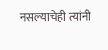नसल्याचेही त्यांनी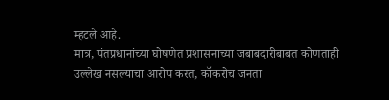म्हटले आहे.
मात्र, पंतप्रधानांच्या घोषणेत प्रशासनाच्या जबाबदारीबाबत कोणताही उल्लेख नसल्याचा आरोप करत, कॉकरोच जनता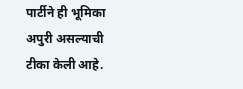पार्टीने ही भूमिका अपुरी असल्याची टीका केली आहे.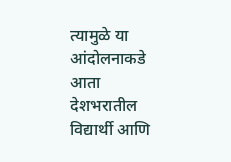त्यामुळे या आंदोलनाकडे आता देशभरातील विद्यार्थी आणि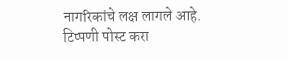नागरिकांचे लक्ष लागले आहे.
टिप्पणी पोस्ट करा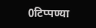0टिप्पण्या